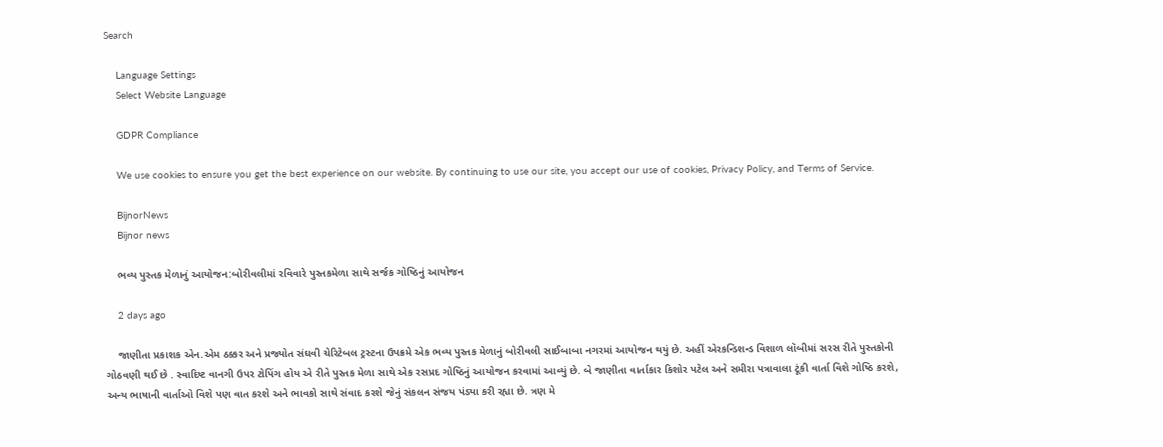Search

    Language Settings
    Select Website Language

    GDPR Compliance

    We use cookies to ensure you get the best experience on our website. By continuing to use our site, you accept our use of cookies, Privacy Policy, and Terms of Service.

    BijnorNews
    Bijnor news

    ભવ્ય પુસ્તક મેળાનું આયોજન:બોરીવલીમાં રવિવારે પુસ્તકમેળા સાથે સર્જક ગોષ્ઠિનું આયોજન

    2 days ago

    જાણીતા પ્રકાશક એન.એમ ઠક્કર અને પ્રજ્યોત સંઘવી ચેરિટેબલ ટ્રસ્ટના ઉપક્રમે એક ભવ્ય પુસ્તક મેળાનું બોરીવલી સાઈબાબા નગરમાં આયોજન થયું છે. અહીં એરકન્ડિશન્ડ વિશાળ લૉબીમાં સરસ રીતે પુસ્તકોની ગોઠવણી થઈ છે . સ્વાદિષ્ટ વાનગી ઉપર ટોપિંગ હોય એ રીતે પુસ્તક મેળા સાથે એક રસપ્રદ ગોષ્ઠિનું આયોજન કરવામાં આવ્યું છે. બે જાણીતા વાર્તાકાર કિશોર પટેલ અને સમીરા પત્રાવાલા ટૂંકી વાર્તા વિશે ગોષ્ઠિ કરશે, અન્ય ભાષાની વાર્તાઓ વિશે પણ વાત કરશે અને ભાવકો સાથે સંવાદ કરશે જેનું સંકલન સંજય પંડ્યા કરી રહ્યા છે. ત્રણ મે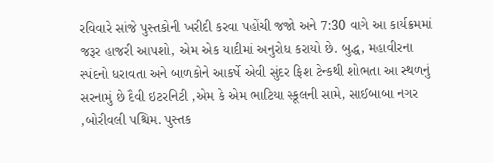રવિવારે સાંજે પુસ્તકોની ખરીદી કરવા પહોંચી જજો અને 7:30 વાગે આ કાર્યક્રમમાં જરૂર હાજરી આપશો, એમ એક યાદીમાં અનુરોધ કરાયો છે. બુદ્ધ, મહાવીરના સ્પંદનો ધરાવતા અને બાળકોને આકર્ષે એવી સુંદર ફિશ ટેન્કથી શોભતા આ સ્થળનું સરનામું છે દૈવી ઇટરનિટી ,એમ કે એમ ભાટિયા સ્કૂલની સામે, સાઈબાબા નગર ,બોરીવલી પશ્ચિમ. પુસ્તક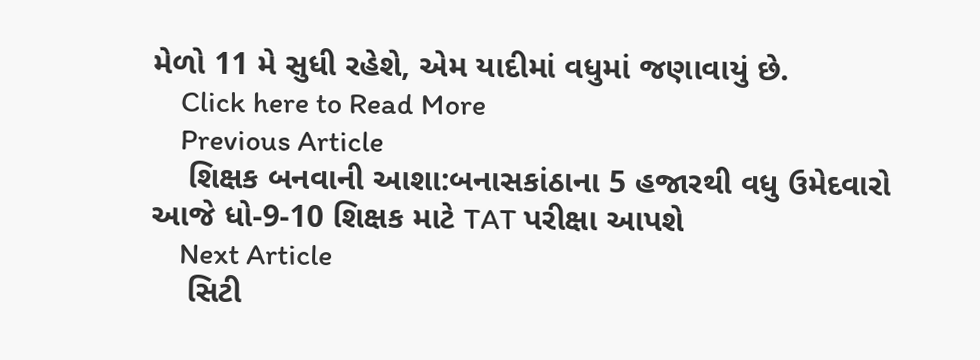મેળો 11 મે સુધી રહેશે, એમ યાદીમાં વધુમાં જણાવાયું છે.
    Click here to Read More
    Previous Article
    શિક્ષક બનવાની આશા:બનાસકાંઠાના 5 હજારથી વધુ ઉમેદવારો આજે ધો-9-10 શિક્ષક માટે TAT પરીક્ષા આપશે
    Next Article
    સિટી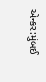એન્કર:મુંબઈ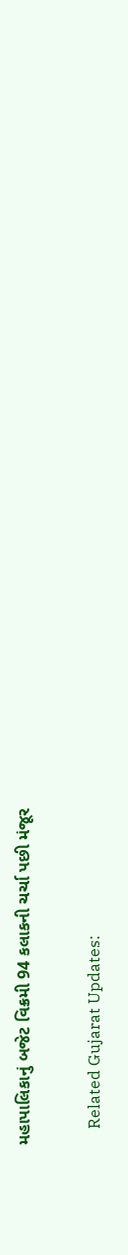મહાપાલિકાનું બજેટ વિક્રમી 94 કલાકની ચર્ચા પછી મંજૂર

    Related Gujarat Updates: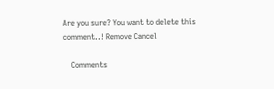Are you sure? You want to delete this comment..! Remove Cancel

    Comments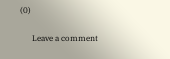(0)

      Leave a comment